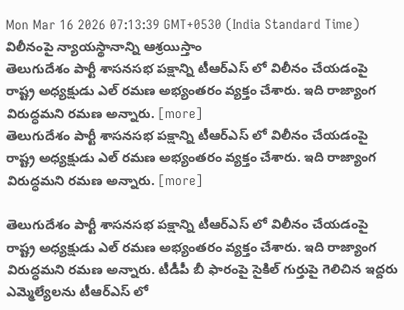Mon Mar 16 2026 07:13:39 GMT+0530 (India Standard Time)
విలీనంపై న్యాయస్థానాన్ని ఆశ్రయిస్తాం
తెలుగుదేశం పార్టీ శాసనసభ పక్షాన్ని టీఆర్ఎస్ లో విలీనం చేయడంపై రాష్ట్ర అధ్యక్షుడు ఎల్ రమణ అభ్యంతరం వ్యక్తం చేశారు. ఇది రాజ్యాంగ విరుద్ధమని రమణ అన్నారు. [more]
తెలుగుదేశం పార్టీ శాసనసభ పక్షాన్ని టీఆర్ఎస్ లో విలీనం చేయడంపై రాష్ట్ర అధ్యక్షుడు ఎల్ రమణ అభ్యంతరం వ్యక్తం చేశారు. ఇది రాజ్యాంగ విరుద్ధమని రమణ అన్నారు. [more]

తెలుగుదేశం పార్టీ శాసనసభ పక్షాన్ని టీఆర్ఎస్ లో విలీనం చేయడంపై రాష్ట్ర అధ్యక్షుడు ఎల్ రమణ అభ్యంతరం వ్యక్తం చేశారు. ఇది రాజ్యాంగ విరుద్ధమని రమణ అన్నారు. టీడీపీ బీ ఫారంపై సైకిల్ గుర్తుపై గెలిచిన ఇద్దరు ఎమ్మెల్యేలను టీఆర్ఎస్ లో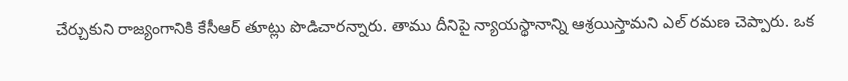చేర్చుకుని రాజ్యంగానికి కేసీఆర్ తూట్లు పొడిచారన్నారు. తాము దీనిపై న్యాయస్థానాన్ని ఆశ్రయిస్తామని ఎల్ రమణ చెప్పారు. ఒక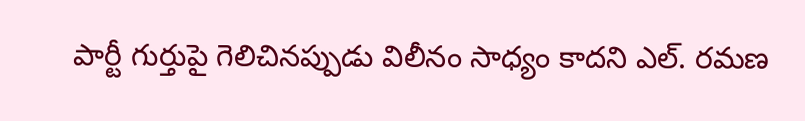పార్టీ గుర్తుపై గెలిచినప్పుడు విలీనం సాధ్యం కాదని ఎల్. రమణ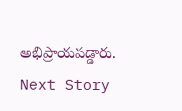అభిప్రాయపడ్డారు.
Next Story